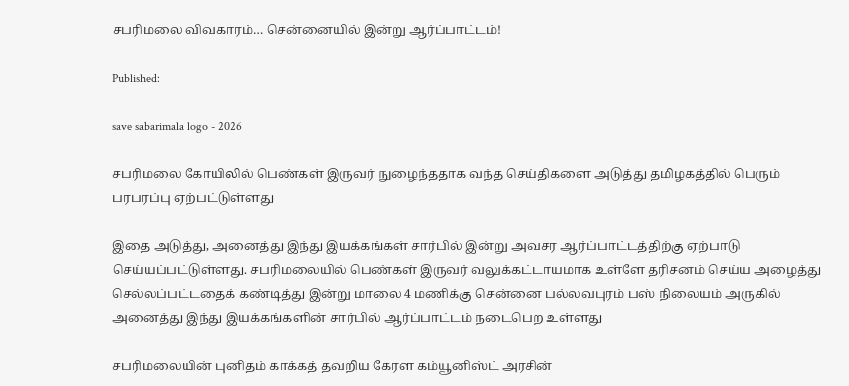சபரிமலை விவகாரம்… சென்னையில் இன்று ஆர்ப்பாட்டம்!

Published:

save sabarimala logo - 2026

சபரிமலை கோயிலில் பெண்கள் இருவர் நுழைந்ததாக வந்த செய்திகளை அடுத்து தமிழகத்தில் பெரும் பரபரப்பு ஏற்பட்டுள்ளது

இதை அடுத்து, அனைத்து இந்து இயக்கங்கள் சார்பில் இன்று அவசர ஆர்ப்பாட்டத்திற்கு ஏற்பாடு செய்யப்பட்டுள்ளது. சபரிமலையில் பெண்கள் இருவர் வலுக்கட்டாயமாக உள்ளே தரிசனம் செய்ய அழைத்து செல்லப்பட்டதைக் கண்டித்து இன்று மாலை 4 மணிக்கு சென்னை பல்லவபுரம் பஸ் நிலையம் அருகில் அனைத்து இந்து இயக்கங்களின் சார்பில் ஆர்ப்பாட்டம் நடைபெற உள்ளது

சபரிமலையின் புனிதம் காக்கத் தவறிய கேரள கம்யூனிஸ்ட் அரசின்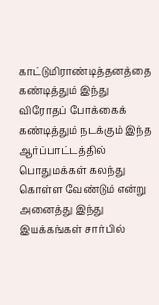காட்டுமிராண்டித்தனத்தை கண்டித்தும் இந்து விரோதப் போக்கைக் கண்டித்தும் நடக்கும் இந்த ஆர்ப்பாட்டத்தில் பொதுமக்கள் கலந்து கொள்ள வேண்டும் என்று அனைத்து இந்து இயக்கங்கள் சார்பில்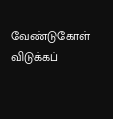வேண்டுகோள் விடுக்கப்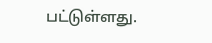பட்டுள்ளது.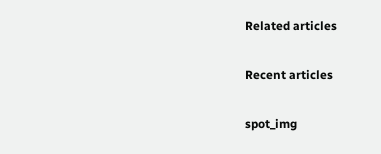Related articles

Recent articles

spot_img